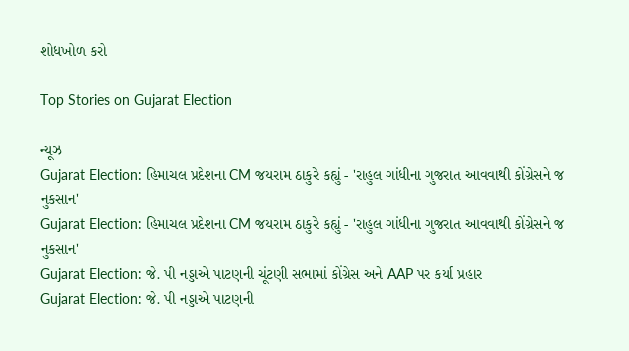શોધખોળ કરો

Top Stories on Gujarat Election

ન્યૂઝ
Gujarat Election: હિમાચલ પ્રદેશના CM જયરામ ઠાકુરે કહ્યું - 'રાહુલ ગાંધીના ગુજરાત આવવાથી કોંગ્રેસને જ નુકસાન'
Gujarat Election: હિમાચલ પ્રદેશના CM જયરામ ઠાકુરે કહ્યું - 'રાહુલ ગાંધીના ગુજરાત આવવાથી કોંગ્રેસને જ નુકસાન'
Gujarat Election: જે. પી નડ્ડાએ પાટણની ચૂંટણી સભામાં કોંગ્રેસ અને AAP પર કર્યા પ્રહાર
Gujarat Election: જે. પી નડ્ડાએ પાટણની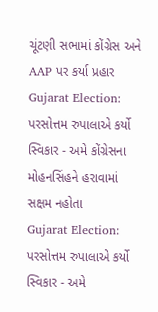ચૂંટણી સભામાં કોંગ્રેસ અને AAP પર કર્યા પ્રહાર
Gujarat Election: પરસોત્તમ રુપાલાએ કર્યો સ્વિકાર - અમે કોંગ્રેસના મોહનસિંહને હરાવામાં સક્ષમ નહોતા
Gujarat Election: પરસોત્તમ રુપાલાએ કર્યો સ્વિકાર - અમે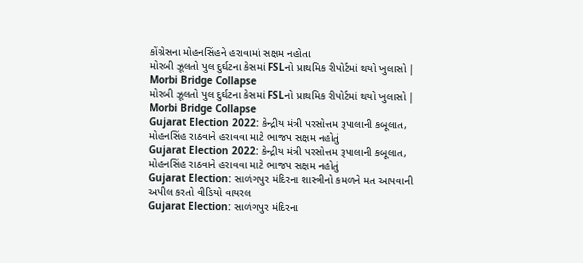કોંગ્રેસના મોહનસિંહને હરાવામાં સક્ષમ નહોતા
મોરબી ઝૂલતો પુલ દુર્ઘટના કેસમાં FSLનો પ્રાથમિક રીપોર્ટમાં થયો ખુલાસો | Morbi Bridge Collapse
મોરબી ઝૂલતો પુલ દુર્ઘટના કેસમાં FSLનો પ્રાથમિક રીપોર્ટમાં થયો ખુલાસો | Morbi Bridge Collapse
Gujarat Election 2022: કેન્દ્રીય મંત્રી પરસોત્તમ રૂપાલાની કબૂલાત, મોહનસિંહ રાઠવાને હરાવવા માટે ભાજપ સક્ષમ નહોતું
Gujarat Election 2022: કેન્દ્રીય મંત્રી પરસોત્તમ રૂપાલાની કબૂલાત, મોહનસિંહ રાઠવાને હરાવવા માટે ભાજપ સક્ષમ નહોતું
Gujarat Election: સાળંગપુર મંદિરના શાસ્ત્રીનો કમળને મત આપવાની અપીલ કરતો વીડિયો વાયરલ
Gujarat Election: સાળંગપુર મંદિરના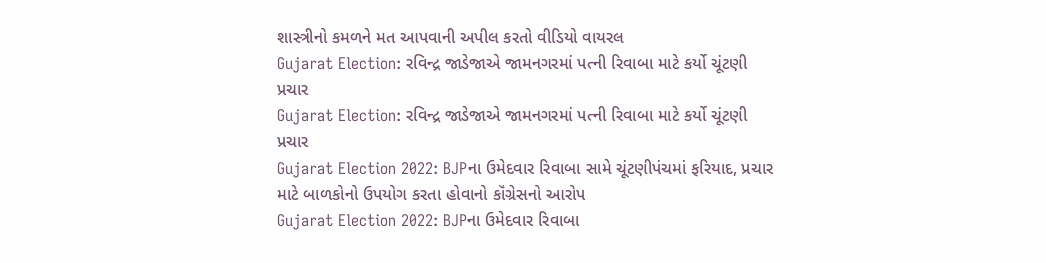શાસ્ત્રીનો કમળને મત આપવાની અપીલ કરતો વીડિયો વાયરલ
Gujarat Election: રવિન્દ્ર જાડેજાએ જામનગરમાં પત્ની રિવાબા માટે કર્યો ચૂંટણી પ્રચાર
Gujarat Election: રવિન્દ્ર જાડેજાએ જામનગરમાં પત્ની રિવાબા માટે કર્યો ચૂંટણી પ્રચાર
Gujarat Election 2022: BJPના ઉમેદવાર રિવાબા સામે ચૂંટણીપંચમાં ફરિયાદ, પ્રચાર માટે બાળકોનો ઉપયોગ કરતા હોવાનો કૉંગ્રેસનો આરોપ
Gujarat Election 2022: BJPના ઉમેદવાર રિવાબા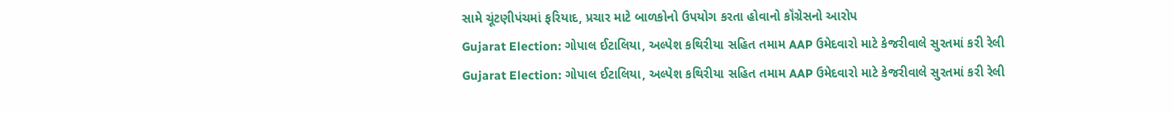સામે ચૂંટણીપંચમાં ફરિયાદ, પ્રચાર માટે બાળકોનો ઉપયોગ કરતા હોવાનો કૉંગ્રેસનો આરોપ
Gujarat Election: ગોપાલ ઈટાલિયા, અલ્પેશ કથિરીયા સહિત તમામ AAP ઉમેદવારો માટે કેજરીવાલે સુરતમાં કરી રેલી
Gujarat Election: ગોપાલ ઈટાલિયા, અલ્પેશ કથિરીયા સહિત તમામ AAP ઉમેદવારો માટે કેજરીવાલે સુરતમાં કરી રેલી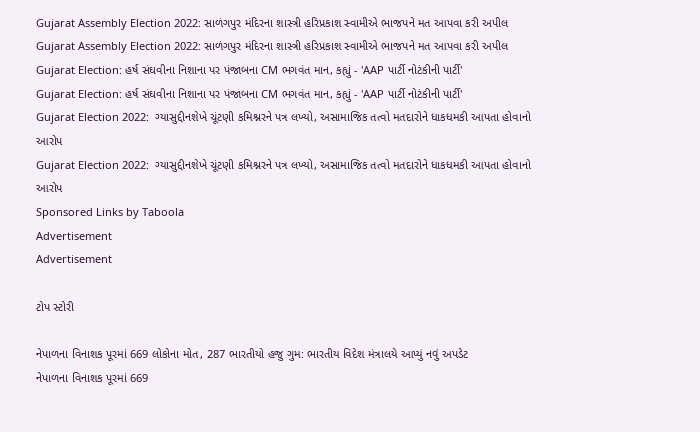Gujarat Assembly Election 2022: સાળંગપુર મંદિરના શાસ્ત્રી હરિપ્રકાશ સ્વામીએ ભાજપને મત આપવા કરી અપીલ
Gujarat Assembly Election 2022: સાળંગપુર મંદિરના શાસ્ત્રી હરિપ્રકાશ સ્વામીએ ભાજપને મત આપવા કરી અપીલ
Gujarat Election: હર્ષ સંઘવીના નિશાના પર પંજાબના CM ભગવંત માન, કહ્યું - 'AAP પાર્ટી નોટંકીની પાર્ટી'
Gujarat Election: હર્ષ સંઘવીના નિશાના પર પંજાબના CM ભગવંત માન, કહ્યું - 'AAP પાર્ટી નોટંકીની પાર્ટી'
Gujarat Election 2022:  ગ્યાસુદ્દીનશેખે ચૂંટણી કમિશ્નરને પત્ર લખ્યો, અસામાજિક તત્વો મતદારોને ધાકધમકી આપતા હોવાનો આરોપ
Gujarat Election 2022:  ગ્યાસુદ્દીનશેખે ચૂંટણી કમિશ્નરને પત્ર લખ્યો, અસામાજિક તત્વો મતદારોને ધાકધમકી આપતા હોવાનો આરોપ
Sponsored Links by Taboola
Advertisement
Advertisement

ટોપ સ્ટોરી

નેપાળના વિનાશક પૂરમાં 669 લોકોના મોત, 287 ભારતીયો હજુ ગુમ: ભારતીય વિદેશ મંત્રાલયે આપ્યું નવું અપડેટ
નેપાળના વિનાશક પૂરમાં 669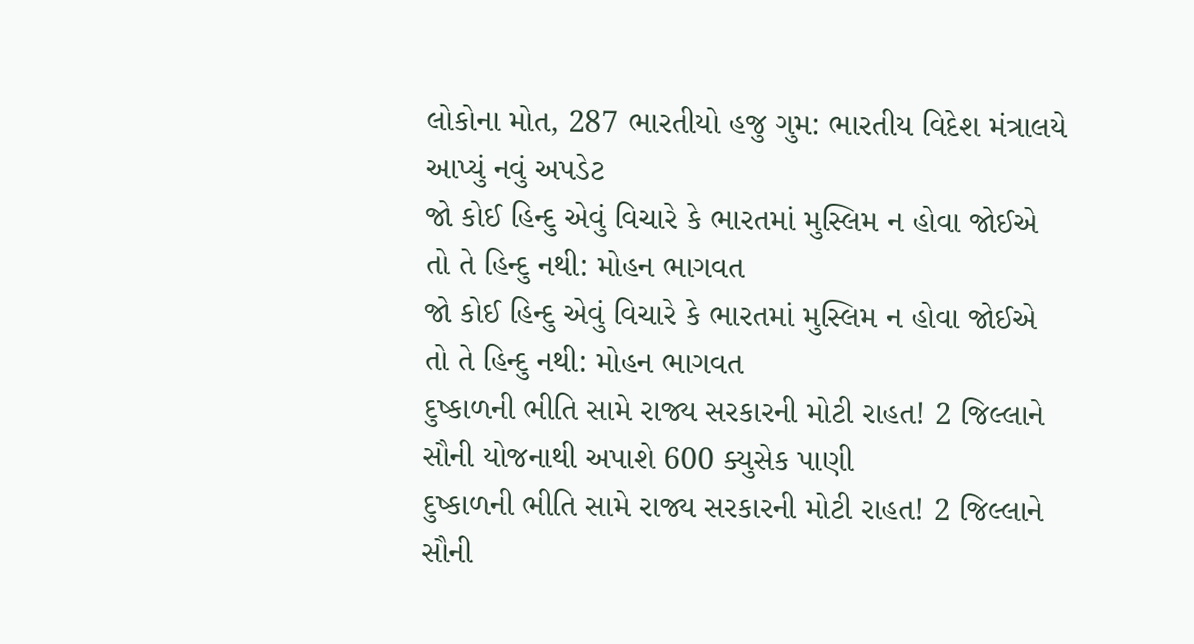લોકોના મોત, 287 ભારતીયો હજુ ગુમ: ભારતીય વિદેશ મંત્રાલયે આપ્યું નવું અપડેટ
જો કોઈ હિન્દુ એવું વિચારે કે ભારતમાં મુસ્લિમ ન હોવા જોઈએ તો તે હિન્દુ નથી: મોહન ભાગવત
જો કોઈ હિન્દુ એવું વિચારે કે ભારતમાં મુસ્લિમ ન હોવા જોઈએ તો તે હિન્દુ નથી: મોહન ભાગવત
દુષ્કાળની ભીતિ સામે રાજ્ય સરકારની મોટી રાહત! 2 જિલ્લાને સૌની યોજનાથી અપાશે 600 ક્યુસેક પાણી
દુષ્કાળની ભીતિ સામે રાજ્ય સરકારની મોટી રાહત! 2 જિલ્લાને સૌની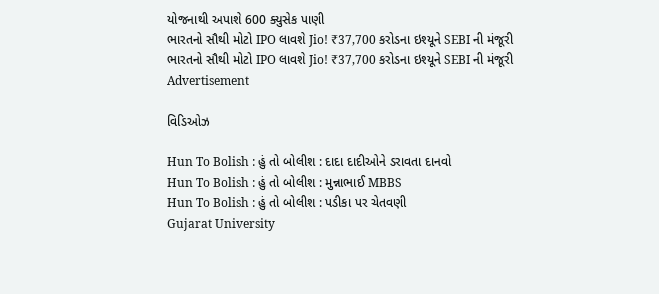યોજનાથી અપાશે 600 ક્યુસેક પાણી
ભારતનો સૌથી મોટો IPO લાવશે Jio! ₹37,700 કરોડના ઇશ્યૂને SEBI ની મંજૂરી
ભારતનો સૌથી મોટો IPO લાવશે Jio! ₹37,700 કરોડના ઇશ્યૂને SEBI ની મંજૂરી
Advertisement

વિડિઓઝ

Hun To Bolish : હું તો બોલીશ : દાદા દાદીઓને ડરાવતા દાનવો
Hun To Bolish : હું તો બોલીશ : મુન્નાભાઈ MBBS
Hun To Bolish : હું તો બોલીશ : પડીકા પર ચેતવણી
Gujarat University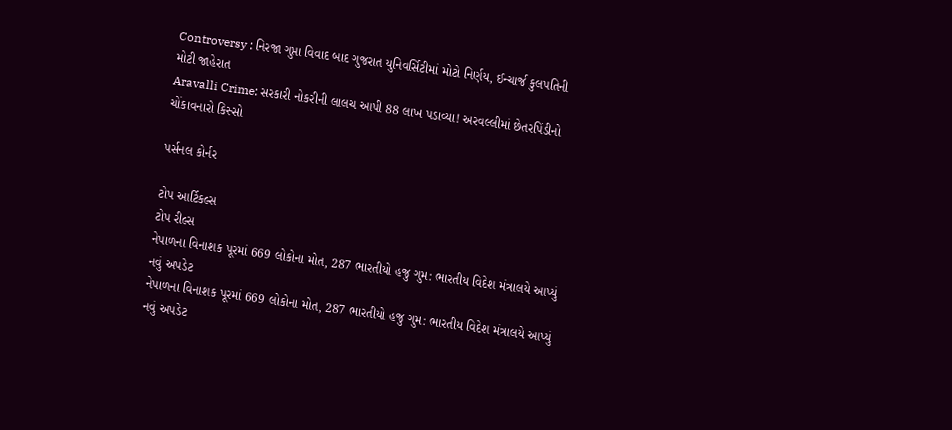Controversy : નિરજા ગુપ્તા વિવાદ બાદ ગુજરાત યુનિવર્સિટીમાં મોટો નિર્ણય, ઈન્ચાર્જ કુલપતિની મોટી જાહેરાત
Aravalli Crime: સરકારી નોકરીની લાલચ આપી 88 લાખ પડાવ્યા! અરવલ્લીમાં છેતરપિંડીનો ચોંકાવનારો કિસ્સો

પર્સનલ કોર્નર

ટોપ આર્ટિકલ્સ
ટોપ રીલ્સ
નેપાળના વિનાશક પૂરમાં 669 લોકોના મોત, 287 ભારતીયો હજુ ગુમ: ભારતીય વિદેશ મંત્રાલયે આપ્યું નવું અપડેટ
નેપાળના વિનાશક પૂરમાં 669 લોકોના મોત, 287 ભારતીયો હજુ ગુમ: ભારતીય વિદેશ મંત્રાલયે આપ્યું નવું અપડેટ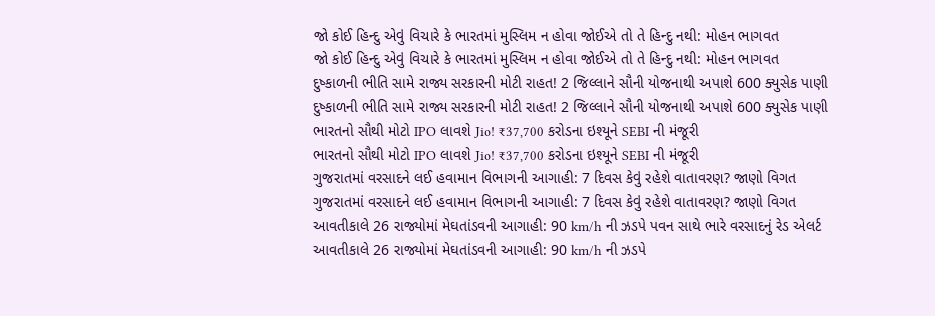જો કોઈ હિન્દુ એવું વિચારે કે ભારતમાં મુસ્લિમ ન હોવા જોઈએ તો તે હિન્દુ નથી: મોહન ભાગવત
જો કોઈ હિન્દુ એવું વિચારે કે ભારતમાં મુસ્લિમ ન હોવા જોઈએ તો તે હિન્દુ નથી: મોહન ભાગવત
દુષ્કાળની ભીતિ સામે રાજ્ય સરકારની મોટી રાહત! 2 જિલ્લાને સૌની યોજનાથી અપાશે 600 ક્યુસેક પાણી
દુષ્કાળની ભીતિ સામે રાજ્ય સરકારની મોટી રાહત! 2 જિલ્લાને સૌની યોજનાથી અપાશે 600 ક્યુસેક પાણી
ભારતનો સૌથી મોટો IPO લાવશે Jio! ₹37,700 કરોડના ઇશ્યૂને SEBI ની મંજૂરી
ભારતનો સૌથી મોટો IPO લાવશે Jio! ₹37,700 કરોડના ઇશ્યૂને SEBI ની મંજૂરી
ગુજરાતમાં વરસાદને લઈ હવામાન વિભાગની આગાહી: 7 દિવસ કેવું રહેશે વાતાવરણ? જાણો વિગત
ગુજરાતમાં વરસાદને લઈ હવામાન વિભાગની આગાહી: 7 દિવસ કેવું રહેશે વાતાવરણ? જાણો વિગત
આવતીકાલે 26 રાજ્યોમાં મેઘતાંડવની આગાહી: 90 km/h ની ઝડપે પવન સાથે ભારે વરસાદનું રેડ એલર્ટ
આવતીકાલે 26 રાજ્યોમાં મેઘતાંડવની આગાહી: 90 km/h ની ઝડપે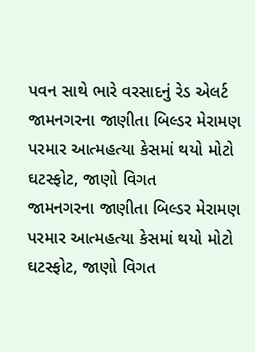પવન સાથે ભારે વરસાદનું રેડ એલર્ટ
જામનગરના જાણીતા બિલ્ડર મેરામણ પરમાર આત્મહત્યા કેસમાં થયો મોટો ઘટસ્ફોટ, જાણો વિગત
જામનગરના જાણીતા બિલ્ડર મેરામણ પરમાર આત્મહત્યા કેસમાં થયો મોટો ઘટસ્ફોટ, જાણો વિગત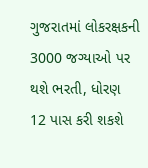ગુજરાતમાં લોકરક્ષકની 3000 જગ્યાઓ પર થશે ભરતી, ધોરણ 12 પાસ કરી શકશે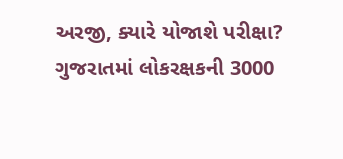અરજી, ક્યારે યોજાશે પરીક્ષા?
ગુજરાતમાં લોકરક્ષકની 3000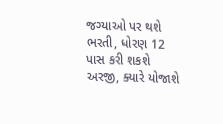જગ્યાઓ પર થશે ભરતી, ધોરણ 12 પાસ કરી શકશે અરજી, ક્યારે યોજાશે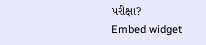પરીક્ષા?
Embed widget